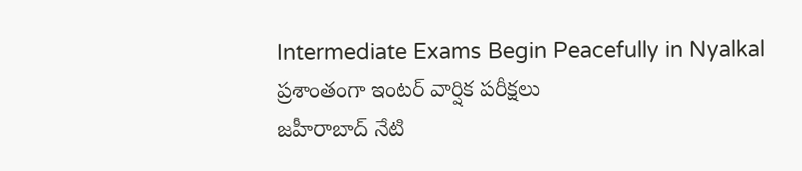Intermediate Exams Begin Peacefully in Nyalkal
ప్రశాంతంగా ఇంటర్ వార్షిక పరీక్షలు
జహీరాబాద్ నేటి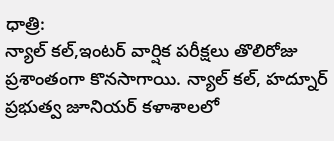ధాత్రి:
న్యాల్ కల్,ఇంటర్ వార్షిక పరీక్షలు తొలిరోజు ప్రశాంతంగా కొనసాగాయి. న్యాల్ కల్, హద్నూర్ ప్రభుత్వ జూనియర్ కళాశాలలో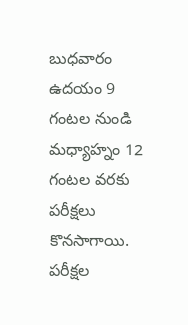బుధవారం ఉదయం 9 గంటల నుండి మధ్యాహ్నం 12 గంటల వరకు పరీక్షలు కొనసాగాయి. పరీక్షల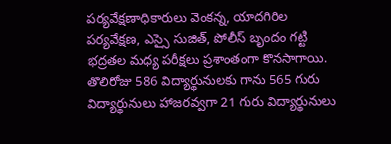పర్యవేక్షణాధికారులు వెంకన్న, యాదగిరిల పర్యవేక్షణ, ఎస్సై సుజిత్, పోలీస్ బృందం గట్టి భద్రతల మధ్య పరీక్షలు ప్రశాంతంగా కొనసాగాయి. తొలిరోజు 586 విద్యార్థునులకు గాను 565 గురు విద్యార్థునులు హాజరవ్వగా 21 గురు విద్యార్థునులు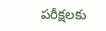పరీక్షలకు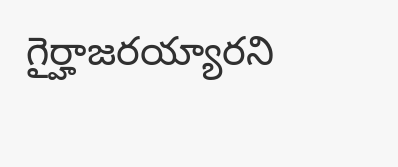గైర్హాజరయ్యారని